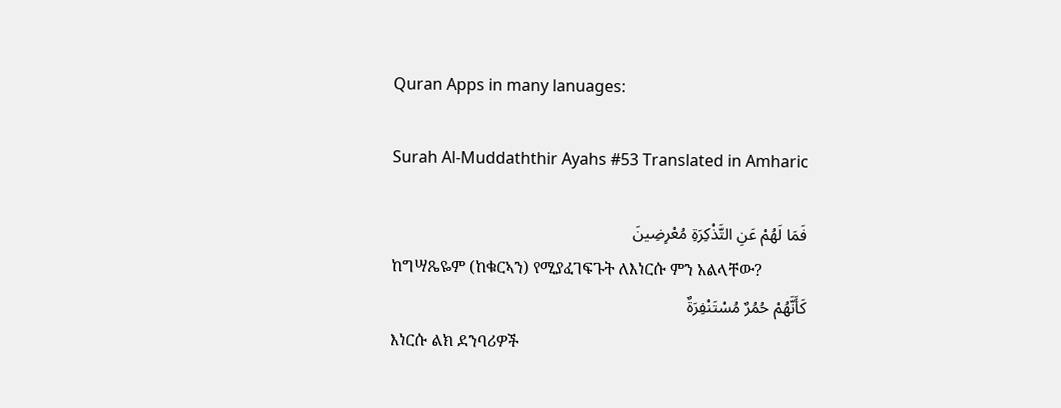Quran Apps in many lanuages:

Surah Al-Muddaththir Ayahs #53 Translated in Amharic

فَمَا لَهُمْ عَنِ التَّذْكِرَةِ مُعْرِضِينَ
ከግሣጼዬም (ከቁርኣን) የሚያፈገፍጉት ለእነርሱ ምን አልላቸው?
كَأَنَّهُمْ حُمُرٌ مُسْتَنْفِرَةٌ
እነርሱ ልክ ደንባሪዎች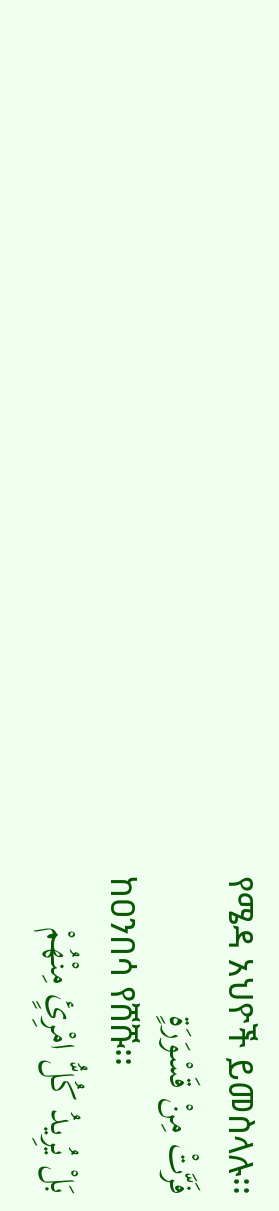የሜዳ አህዮች ይመስላሉ፡፡
فَرَّتْ مِنْ قَسْوَرَةٍ
ከዐንበሳ የሸሹ፡፡
بَلْ يُرِيدُ كُلُّ امْرِئٍ مِنْهُمْ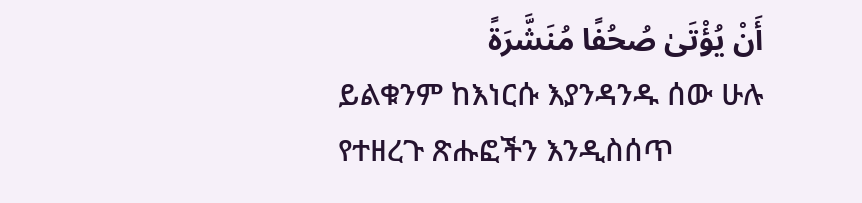أَنْ يُؤْتَىٰ صُحُفًا مُنَشَّرَةً
ይልቁንም ከእነርሱ እያንዳንዱ ሰው ሁሉ የተዘረጉ ጽሑፎችን እንዲስሰጥ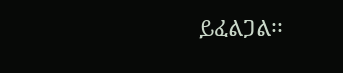ይፈልጋል፡፡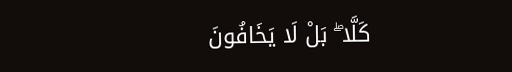كَلَّا ۖ بَلْ لَا يَخَافُونَ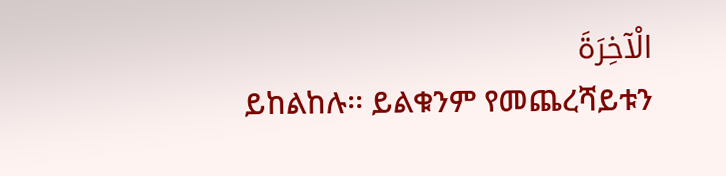الْآخِرَةَ
ይከልከሉ፡፡ ይልቁንም የመጨረሻይቱን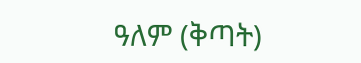ዓለም (ቅጣት)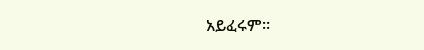አይፈሩም፡፡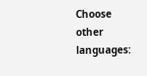Choose other languages: